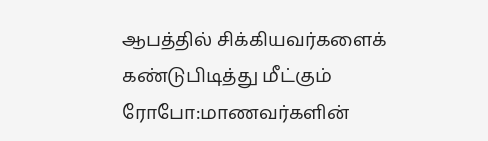ஆபத்தில் சிக்கியவர்களைக் கண்டுபிடித்து மீட்கும் ரோபோ:மாணவர்களின்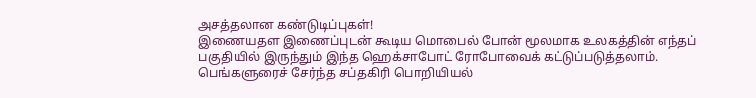அசத்தலான கண்டுடிப்புகள்!
இணையதள இணைப்புடன் கூடிய மொபைல் போன் மூலமாக உலகத்தின் எந்தப் பகுதியில் இருந்தும் இந்த ஹெக்சாபோட் ரோபோவைக் கட்டுப்படுத்தலாம்.
பெங்களுரைச் சேர்ந்த சப்தகிரி பொறியியல்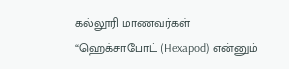கல்லூரி மாணவர்கள் “ஹெக்சாபோட் (Hexapod) என்னும்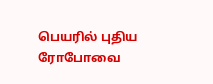பெயரில் புதிய ரோபோவை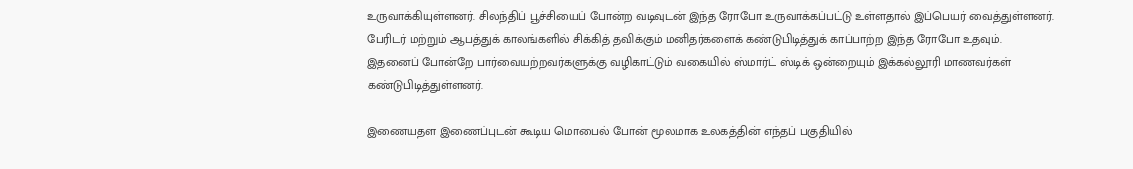உருவாக்கியுள்ளனர். சிலந்திப் பூச்சியைப் போன்ற வடிவுடன் இந்த ரோபோ உருவாக்கப்பட்டு உள்ளதால் இப்பெயர் வைத்துள்ளனர். பேரிடர் மற்றும் ஆபத்துக் காலங்களில் சிக்கித் தவிக்கும் மனிதர்களைக் கண்டுபிடித்துக் காப்பாற்ற இந்த ரோபோ உதவும். இதனைப் போன்றே பார்வையற்றவர்களுக்கு வழிகாட்டும் வகையில் ஸ்மார்ட் ஸ்டிக் ஒன்றையும் இக்கல்லூரி மாணவர்கள் கண்டுபிடித்துள்ளனர்.

இணையதள இணைப்புடன் கூடிய மொபைல் போன் மூலமாக உலகத்தின் எந்தப் பகுதியில்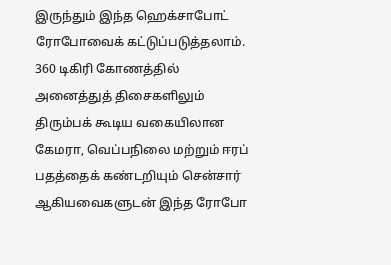இருந்தும் இந்த ஹெக்சாபோட் ரோபோவைக் கட்டுப்படுத்தலாம். 360 டிகிரி கோணத்தில் அனைத்துத் திசைகளிலும் திரும்பக் கூடிய வகையிலான கேமரா, வெப்பநிலை மற்றும் ஈரப் பதத்தைக் கண்டறியும் சென்சார் ஆகியவைகளுடன் இந்த ரோபோ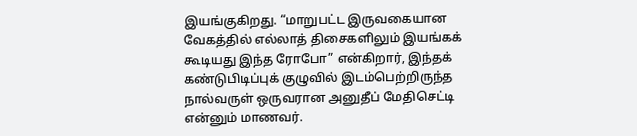இயங்குகிறது. “மாறுபட்ட இருவகையான வேகத்தில் எல்லாத் திசைகளிலும் இயங்கக் கூடியது இந்த ரோபோ” என்கிறார், இந்தக் கண்டுபிடிப்புக் குழுவில் இடம்பெற்றிருந்த நால்வருள் ஒருவரான அனுதீப் மேதிசெட்டி என்னும் மாணவர்.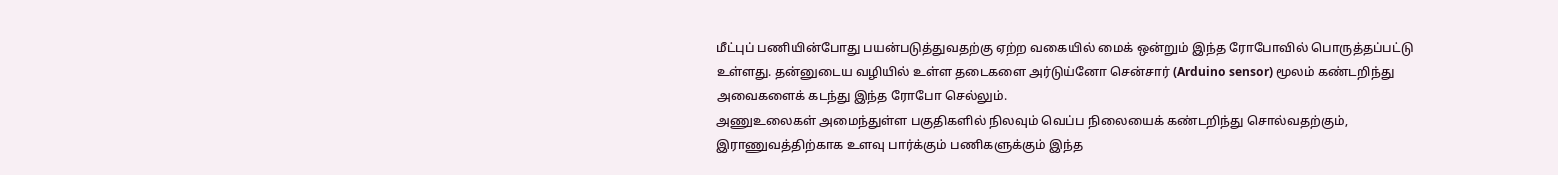மீட்புப் பணியின்போது பயன்படுத்துவதற்கு ஏற்ற வகையில் மைக் ஒன்றும் இந்த ரோபோவில் பொருத்தப்பட்டு உள்ளது. தன்னுடைய வழியில் உள்ள தடைகளை அர்டுய்னோ சென்சார் (Arduino sensor) மூலம் கண்டறிந்து அவைகளைக் கடந்து இந்த ரோபோ செல்லும்.
அணுஉலைகள் அமைந்துள்ள பகுதிகளில் நிலவும் வெப்ப நிலையைக் கண்டறிந்து சொல்வதற்கும், இராணுவத்திற்காக உளவு பார்க்கும் பணிகளுக்கும் இந்த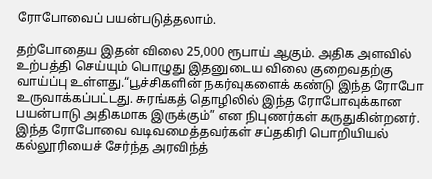ரோபோவைப் பயன்படுத்தலாம்.

தற்போதைய இதன் விலை 25,000 ரூபாய் ஆகும். அதிக அளவில் உற்பத்தி செய்யும் பொழுது இதனுடைய விலை குறைவதற்கு வாய்ப்பு உள்ளது.“பூச்சிகளின் நகர்வுகளைக் கண்டு இந்த ரோபோ உருவாக்கப்பட்டது. சுரங்கத் தொழிலில் இந்த ரோபோவுக்கான பயன்பாடு அதிகமாக இருக்கும்” என நிபுணர்கள் கருதுகின்றனர். இந்த ரோபோவை வடிவமைத்தவர்கள் சப்தகிரி பொறியியல் கல்லூரியைச் சேர்ந்த அரவிந்த்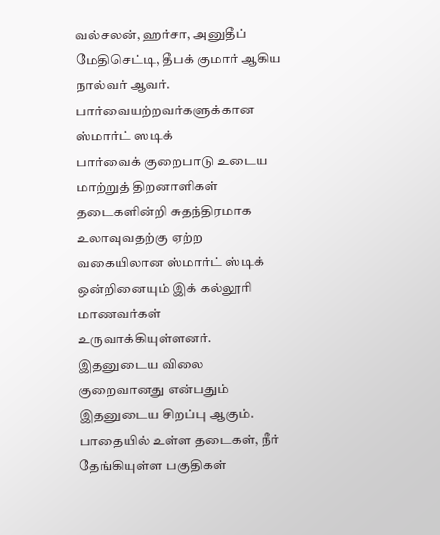வல்சலன், ஹர்சா, அனுதீப் மேதிசெட்டி, தீபக் குமார் ஆகிய நால்வர் ஆவர்.
பார்வையற்றவர்களுக்கான ஸ்மார்ட் ஸடிக்
பார்வைக் குறைபாடு உடைய மாற்றுத் திறனாளிகள் தடைகளின்றி சுதந்திரமாக உலாவுவதற்கு ஏற்ற வகையிலான ஸ்மார்ட் ஸ்டிக் ஒன்றினையும் இக் கல்லூரி மாணவர்கள் உருவாக்கியுள்ளனர். இதனுடைய விலை குறைவானது என்பதும் இதனுடைய சிறப்பு ஆகும். பாதையில் உள்ள தடைகள், நீர் தேங்கியுள்ள பகுதிகள்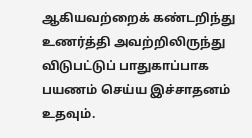ஆகியவற்றைக் கண்டறிந்து உணர்த்தி அவற்றிலிருந்து விடுபட்டுப் பாதுகாப்பாக பயணம் செய்ய இச்சாதனம் உதவும்.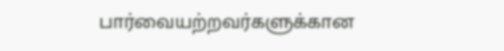பார்வையற்றவர்களுக்கான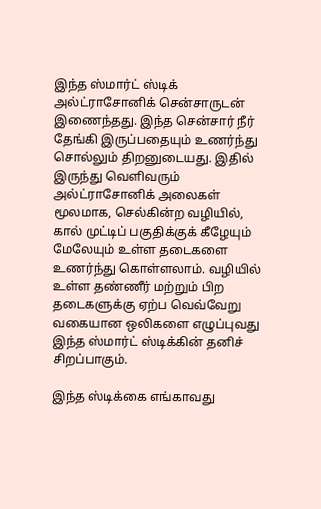இந்த ஸ்மார்ட் ஸ்டிக் அல்ட்ராசோனிக் சென்சாருடன் இணைந்தது. இந்த சென்சார் நீர் தேங்கி இருப்பதையும் உணர்ந்து சொல்லும் திறனுடையது. இதில் இருந்து வெளிவரும் அல்ட்ராசோனிக் அலைகள் மூலமாக, செல்கின்ற வழியில், கால் முட்டிப் பகுதிக்குக் கீழேயும் மேலேயும் உள்ள தடைகளை உணர்ந்து கொள்ளலாம். வழியில் உள்ள தண்ணீர் மற்றும் பிற தடைகளுக்கு ஏற்ப வெவ்வேறு வகையான ஒலிகளை எழுப்புவது இந்த ஸ்மார்ட் ஸ்டிக்கின் தனிச் சிறப்பாகும்.

இந்த ஸ்டிக்கை எங்காவது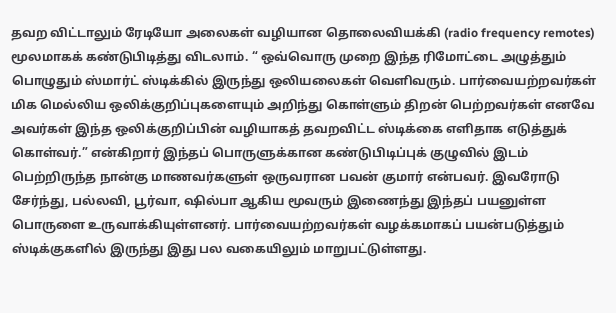தவற விட்டாலும் ரேடியோ அலைகள் வழியான தொலைவியக்கி (radio frequency remotes) மூலமாகக் கண்டுபிடித்து விடலாம். “ ஒவ்வொரு முறை இந்த ரிமோட்டை அழுத்தும் பொழுதும் ஸ்மார்ட் ஸ்டிக்கில் இருந்து ஒலியலைகள் வெளிவரும். பார்வையற்றவர்கள் மிக மெல்லிய ஒலிக்குறிப்புகளையும் அறிந்து கொள்ளும் திறன் பெற்றவர்கள் எனவே அவர்கள் இந்த ஒலிக்குறிப்பின் வழியாகத் தவறவிட்ட ஸ்டிக்கை எளிதாக எடுத்துக் கொள்வர்.” என்கிறார் இந்தப் பொருளுக்கான கண்டுபிடிப்புக் குழுவில் இடம் பெற்றிருந்த நான்கு மாணவர்களுள் ஒருவரான பவன் குமார் என்பவர். இவரோடு சேர்ந்து, பல்லவி, பூர்வா, ஷில்பா ஆகிய மூவரும் இணைந்து இந்தப் பயனுள்ள பொருளை உருவாக்கியுள்ளனர். பார்வையற்றவர்கள் வழக்கமாகப் பயன்படுத்தும் ஸ்டிக்குகளில் இருந்து இது பல வகையிலும் மாறுபட்டுள்ளது.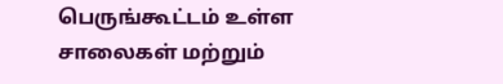பெருங்கூட்டம் உள்ள சாலைகள் மற்றும்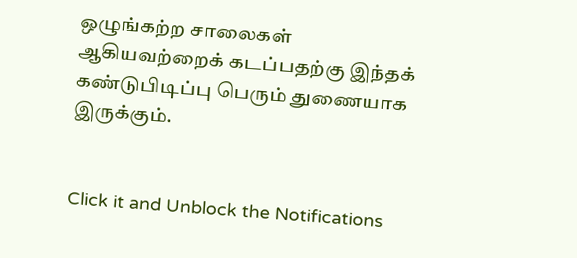ஒழுங்கற்ற சாலைகள் ஆகியவற்றைக் கடப்பதற்கு இந்தக் கண்டுபிடிப்பு பெரும் துணையாக இருக்கும்.


Click it and Unblock the Notifications